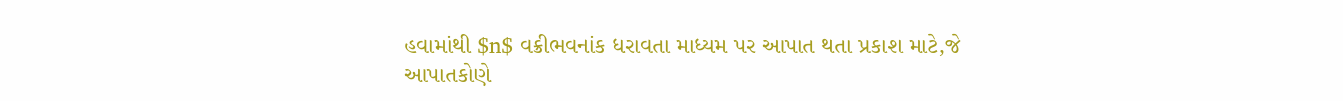હવામાંથી $n$ વક્રીભવનાંક ધરાવતા માધ્યમ પર આપાત થતા પ્રકાશ માટે,જે આપાતકોણે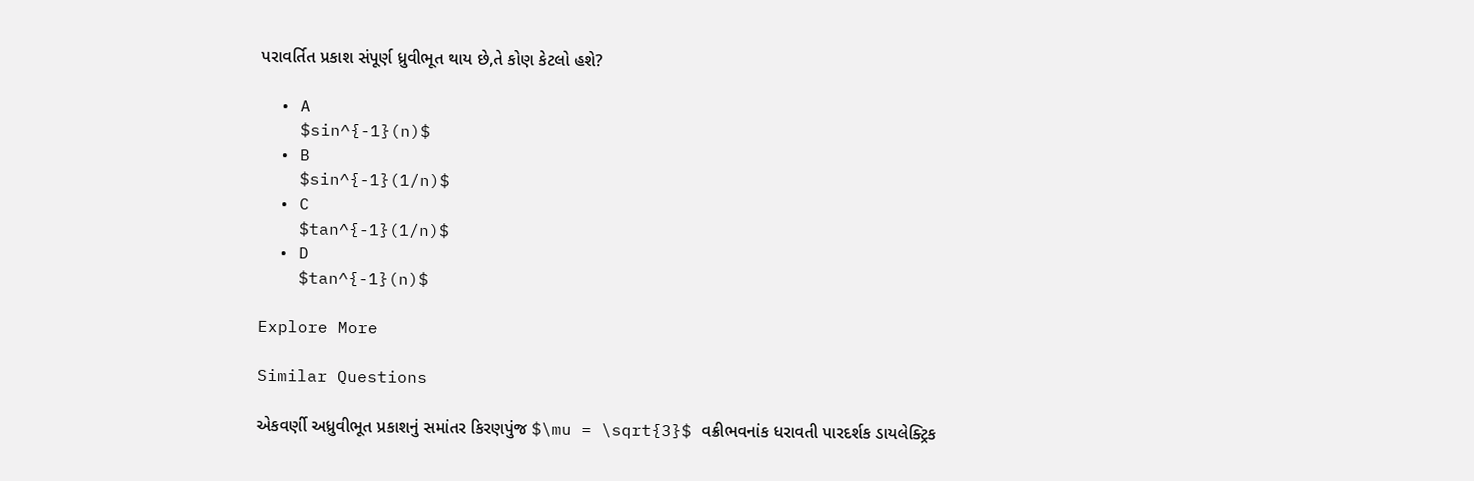પરાવર્તિત પ્રકાશ સંપૂર્ણ ધ્રુવીભૂત થાય છે,તે કોણ કેટલો હશે?

  • A
    $sin^{-1}(n)$
  • B
    $sin^{-1}(1/n)$
  • C
    $tan^{-1}(1/n)$
  • D
    $tan^{-1}(n)$

Explore More

Similar Questions

એકવર્ણી અધ્રુવીભૂત પ્રકાશનું સમાંતર કિરણપુંજ $\mu = \sqrt{3}$ વક્રીભવનાંક ધરાવતી પારદર્શક ડાયલેક્ટ્રિક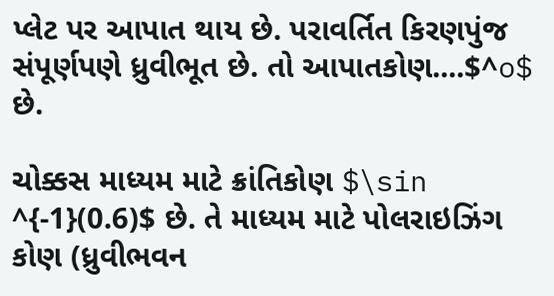પ્લેટ પર આપાત થાય છે. પરાવર્તિત કિરણપુંજ સંપૂર્ણપણે ધ્રુવીભૂત છે. તો આપાતકોણ....$^o$ છે.

ચોક્કસ માધ્યમ માટે ક્રાંતિકોણ $\sin ^{-1}(0.6)$ છે. તે માધ્યમ માટે પોલરાઇઝિંગ કોણ (ધ્રુવીભવન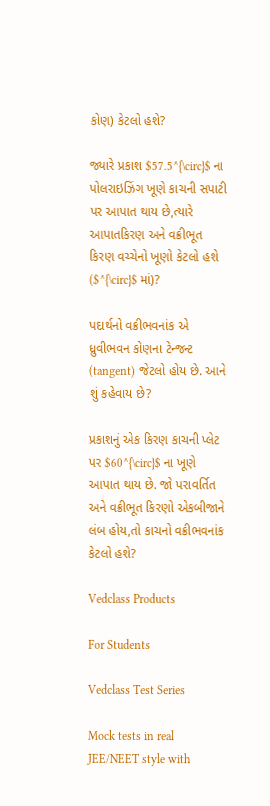કોણ) કેટલો હશે?

જ્યારે પ્રકાશ $57.5^{\circ}$ ના પોલરાઇઝિંગ ખૂણે કાચની સપાટી પર આપાત થાય છે,ત્યારે આપાતકિરણ અને વક્રીભૂત કિરણ વચ્ચેનો ખૂણો કેટલો હશે ($^{\circ}$ માં)?

પદાર્થનો વક્રીભવનાંક એ ધ્રુવીભવન કોણના ટેન્જન્ટ (tangent) જેટલો હોય છે. આને શું કહેવાય છે?

પ્રકાશનું એક કિરણ કાચની પ્લેટ પર $60^{\circ}$ ના ખૂણે આપાત થાય છે. જો પરાવર્તિત અને વક્રીભૂત કિરણો એકબીજાને લંબ હોય,તો કાચનો વક્રીભવનાંક કેટલો હશે?

Vedclass Products

For Students

Vedclass Test Series

Mock tests in real JEE/NEET style with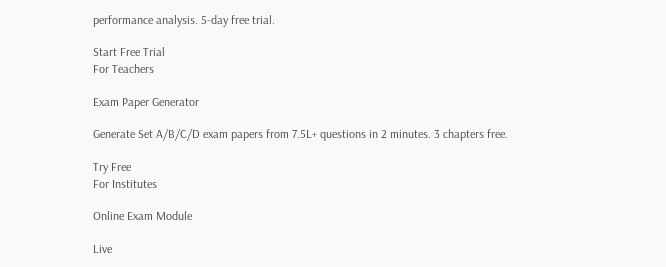performance analysis. 5-day free trial.

Start Free Trial
For Teachers

Exam Paper Generator

Generate Set A/B/C/D exam papers from 7.5L+ questions in 2 minutes. 3 chapters free.

Try Free
For Institutes

Online Exam Module

Live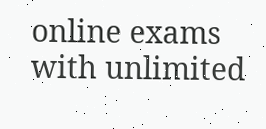online exams with unlimited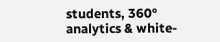students, 360° analytics & white-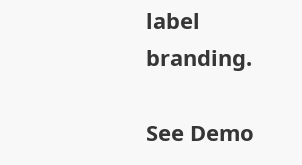label branding.

See Demo